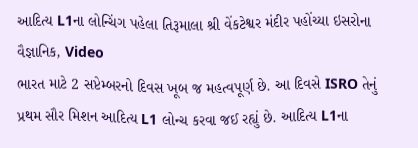આદિત્ય L1ના લોન્ચિંગ પહેલા તિરૂમાલા શ્રી વેંકટેશ્વર મંદીર પહોંચ્યા ઇસરોના વૈજ્ઞાનિક, Video
ભારત માટે 2 સપ્ટેમ્બરનો દિવસ ખૂબ જ મહત્વપૂર્ણ છે. આ દિવસે ISRO તેનું પ્રથમ સૌર મિશન આદિત્ય L1 લોન્ચ કરવા જઈ રહ્યું છે. આદિત્ય L1ના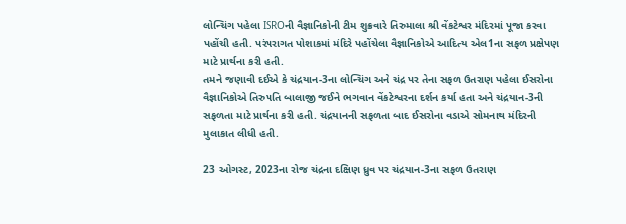લોન્ચિંગ પહેલા ISROની વૈજ્ઞાનિકોની ટીમ શુક્રવારે તિરુમાલા શ્રી વેંકટેશ્વર મંદિરમાં પૂજા કરવા પહોંચી હતી. પરંપરાગત પોશાકમાં મંદિરે પહોંચેલા વૈજ્ઞાનિકોએ આદિત્ય એલ1ના સફળ પ્રક્ષેપણ માટે પ્રાર્થના કરી હતી.
તમને જણાવી દઈએ કે ચંદ્રયાન-3ના લોન્ચિંગ અને ચંદ્ર પર તેના સફળ ઉતરાણ પહેલા ઈસરોના વૈજ્ઞાનિકોએ તિરુપતિ બાલાજી જઈને ભગવાન વેંકટેશ્વરના દર્શન કર્યા હતા અને ચંદ્રયાન-3ની સફળતા માટે પ્રાર્થના કરી હતી. ચંદ્રયાનની સફળતા બાદ ઈસરોના વડાએ સોમનાથ મંદિરની મુલાકાત લીધી હતી.

23 ઓગસ્ટ, 2023ના રોજ ચંદ્રના દક્ષિણ ધ્રુવ પર ચંદ્રયાન-3ના સફળ ઉતરાણ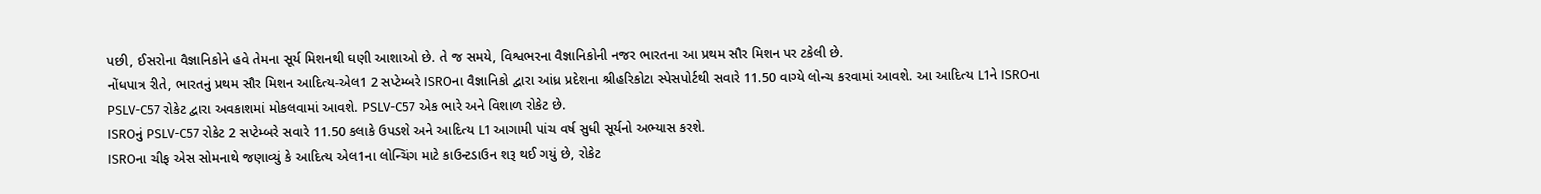પછી, ઈસરોના વૈજ્ઞાનિકોને હવે તેમના સૂર્ય મિશનથી ઘણી આશાઓ છે. તે જ સમયે, વિશ્વભરના વૈજ્ઞાનિકોની નજર ભારતના આ પ્રથમ સૌર મિશન પર ટકેલી છે.
નોંધપાત્ર રીતે, ભારતનું પ્રથમ સૌર મિશન આદિત્ય-એલ1 2 સપ્ટેમ્બરે ISROના વૈજ્ઞાનિકો દ્વારા આંધ્ર પ્રદેશના શ્રીહરિકોટા સ્પેસપોર્ટથી સવારે 11.50 વાગ્યે લોન્ચ કરવામાં આવશે. આ આદિત્ય L1ને ISROના PSLV-C57 રોકેટ દ્વારા અવકાશમાં મોકલવામાં આવશે. PSLV-C57 એક ભારે અને વિશાળ રોકેટ છે.
ISROનું PSLV-C57 રોકેટ 2 સપ્ટેમ્બરે સવારે 11.50 કલાકે ઉપડશે અને આદિત્ય L1 આગામી પાંચ વર્ષ સુધી સૂર્યનો અભ્યાસ કરશે.
ISROના ચીફ એસ સોમનાથે જણાવ્યું કે આદિત્ય એલ1ના લોન્ચિંગ માટે કાઉન્ટડાઉન શરૂ થઈ ગયું છે, રોકેટ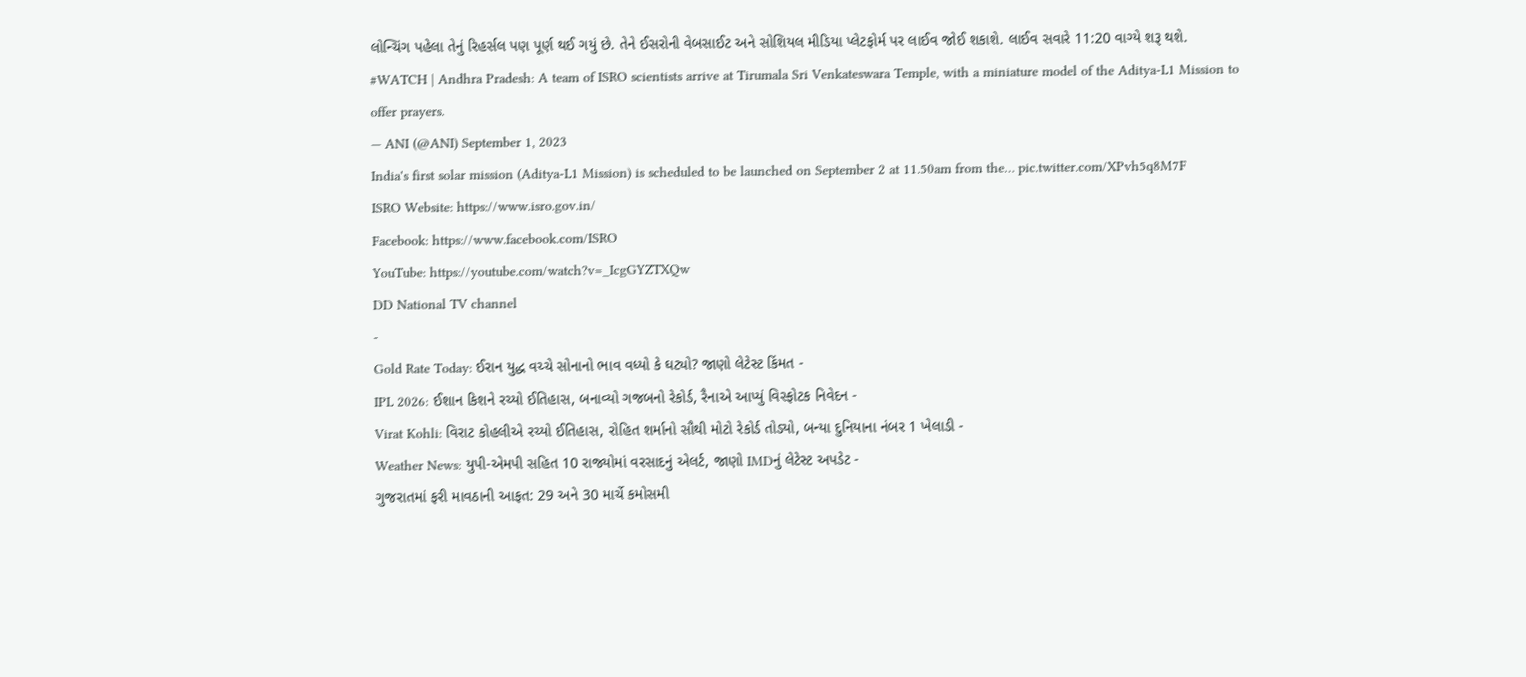લોન્ચિંગ પહેલા તેનું રિહર્સલ પણ પૂર્ણ થઈ ગયું છે. તેને ઈસરોની વેબસાઈટ અને સોશિયલ મીડિયા પ્લેટફોર્મ પર લાઈવ જોઈ શકાશે. લાઈવ સવારે 11:20 વાગ્યે શરૂ થશે.
#WATCH | Andhra Pradesh: A team of ISRO scientists arrive at Tirumala Sri Venkateswara Temple, with a miniature model of the Aditya-L1 Mission to offer prayers.
— ANI (@ANI) September 1, 2023
India's first solar mission (Aditya-L1 Mission) is scheduled to be launched on September 2 at 11.50am from the… pic.twitter.com/XPvh5q8M7F
ISRO Website: https://www.isro.gov.in/
Facebook: https://www.facebook.com/ISRO
YouTube: https://youtube.com/watch?v=_IcgGYZTXQw
DD National TV channel
-
Gold Rate Today: ઈરાન યુદ્ધ વચ્ચે સોનાનો ભાવ વધ્યો કે ઘટ્યો? જાણો લેટેસ્ટ કિંમત -
IPL 2026: ઈશાન કિશને રચ્યો ઈતિહાસ, બનાવ્યો ગજબનો રેકોર્ડ, રૈનાએ આપ્યું વિસ્ફોટક નિવેદન -
Virat Kohli: વિરાટ કોહલીએ રચ્યો ઈતિહાસ, રોહિત શર્માનો સૌથી મોટો રેકોર્ડ તોડ્યો, બન્યા દુનિયાના નંબર 1 ખેલાડી -
Weather News: યુપી-એમપી સહિત 10 રાજ્યોમાં વરસાદનું એલર્ટ, જાણો IMDનું લેટેસ્ટ અપડેટ -
ગુજરાતમાં ફરી માવઠાની આફત: 29 અને 30 માર્ચે કમોસમી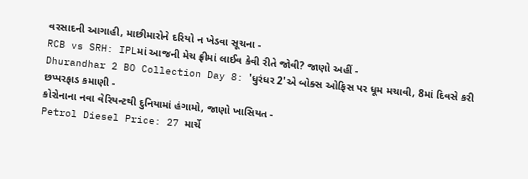વરસાદની આગાહી, માછીમારોને દરિયો ન ખેડવા સૂચના -
RCB vs SRH: IPLમાં આજની મેચ ફ્રીમાં લાઈવ કેવી રીતે જોવી? જાણો અહીં -
Dhurandhar 2 BO Collection Day 8: 'ધુરંધર 2'એ બોક્સ ઓફિસ પર ધૂમ મચાવી, 8માં દિવસે કરી છપ્પરફાડ કમાણી -
કોરોનાના નવા વેરિયન્ટથી દુનિયામાં હંગામો, જાણો ખાસિયત -
Petrol Diesel Price: 27 માર્ચે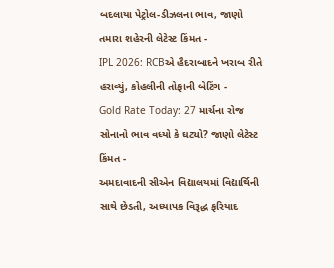બદલાયા પેટ્રોલ-ડીઝલના ભાવ, જાણો તમારા શહેરની લેટેસ્ટ કિંમત -
IPL 2026: RCBએ હૈદરાબાદને ખરાબ રીતે હરાવ્યું, કોહલીની તોફાની બેટિંગ -
Gold Rate Today: 27 માર્ચના રોજ સોનાનો ભાવ વધ્યો કે ઘટ્યો? જાણો લેટેસ્ટ કિંમત -
અમદાવાદની સીએન વિદ્યાલયમાં વિદ્યાર્થિની સાથે છેડતી, અધ્યાપક વિરૂદ્ધ ફરિયાદ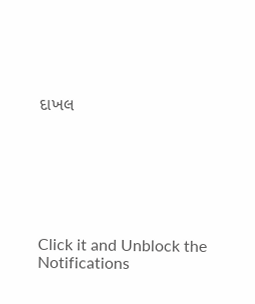દાખલ







Click it and Unblock the Notifications